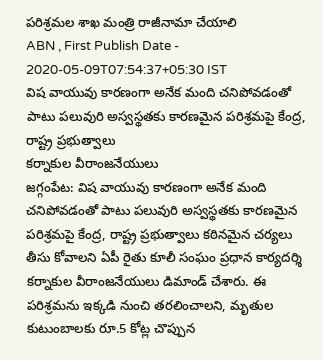పరిశ్రమల శాఖ మంత్రి రాజీనామా చేయాలి
ABN , First Publish Date - 2020-05-09T07:54:37+05:30 IST
విష వాయువు కారణంగా అనేక మంది చనిపోవడంతో పాటు పలువురి అస్వస్థతకు కారణమైన పరిశ్రమపై కేంద్ర, రాష్ట్ర ప్రభుత్వాలు
కర్నాకుల వీరాంజనేయులు
జగ్గంపేట: విష వాయువు కారణంగా అనేక మంది చనిపోవడంతో పాటు పలువురి అస్వస్థతకు కారణమైన పరిశ్రమపై కేంద్ర, రాష్ట్ర ప్రభుత్వాలు కఠినమైన చర్యలు తీసు కోవాలని ఏపీ రైతు కూలీ సంఘం ప్రధాన కార్యదర్శి కర్నాకుల వీరాంజనేయులు డిమాండ్ చేశారు. ఈ పరిశ్రమను ఇక్కడి నుంచి తరలించాలని, మృతుల కుటుంబాలకు రూ.5 కోట్ల చొప్పున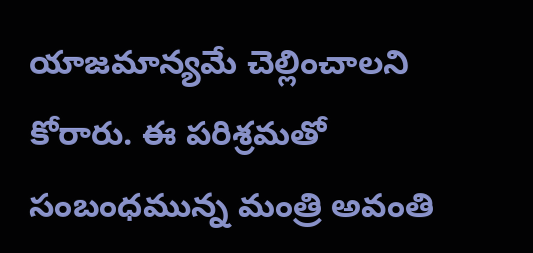యాజమాన్యమే చెల్లించాలని కోరారు. ఈ పరిశ్రమతో సంబంధమున్న మంత్రి అవంతి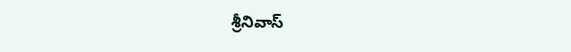శ్రీనివాస్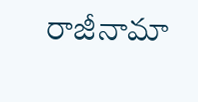రాజీనామా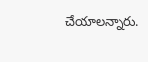చేయాలన్నారు.